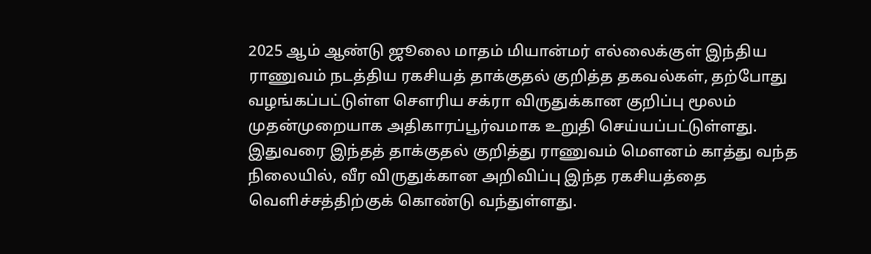2025 ஆம் ஆண்டு ஜூலை மாதம் மியான்மர் எல்லைக்குள் இந்திய ராணுவம் நடத்திய ரகசியத் தாக்குதல் குறித்த தகவல்கள், தற்போது வழங்கப்பட்டுள்ள சௌரிய சக்ரா விருதுக்கான குறிப்பு மூலம் முதன்முறையாக அதிகாரப்பூர்வமாக உறுதி செய்யப்பட்டுள்ளது.
இதுவரை இந்தத் தாக்குதல் குறித்து ராணுவம் மௌனம் காத்து வந்த நிலையில், வீர விருதுக்கான அறிவிப்பு இந்த ரகசியத்தை வெளிச்சத்திற்குக் கொண்டு வந்துள்ளது.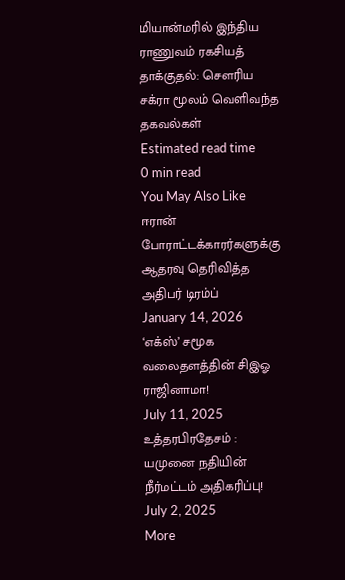மியான்மரில் இந்திய ராணுவம் ரகசியத் தாக்குதல்: சௌரிய சக்ரா மூலம் வெளிவந்த தகவல்கள்
Estimated read time
0 min read
You May Also Like
ஈரான் போராட்டக்காரர்களுக்கு ஆதரவு தெரிவித்த அதிபர் டிரம்ப்
January 14, 2026
‘எக்ஸ்’ சமூக வலைதளத்தின் சிஇஓ ராஜினாமா!
July 11, 2025
உத்தரபிரதேசம் : யமுனை நதியின் நீர்மட்டம் அதிகரிப்பு!
July 2, 2025
More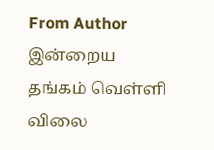From Author
இன்றைய தங்கம் வெள்ளி விலை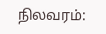நிலவரம்: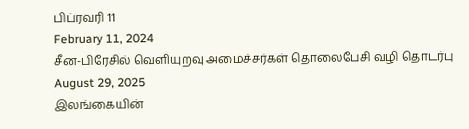பிப்ரவரி 11
February 11, 2024
சீன-பிரேசில் வெளியுறவு அமைச்சர்கள் தொலைபேசி வழி தொடர்பு
August 29, 2025
இலங்கையின்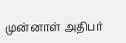முன்னாள் அதிபர்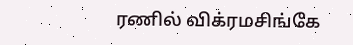ரணில் விக்ரமசிங்கே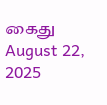கைது
August 22, 2025